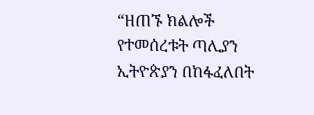“ዘጠኙ ክልሎች የተመሰረቱት ጣሊያን ኢትዮጵያን በከፋፈለበት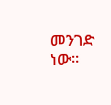መንገድ ነው፡፡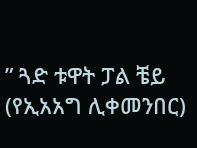” ጓድ ቱዋት ፓል ቼይ (የኢአአግ ሊቀመንበር)